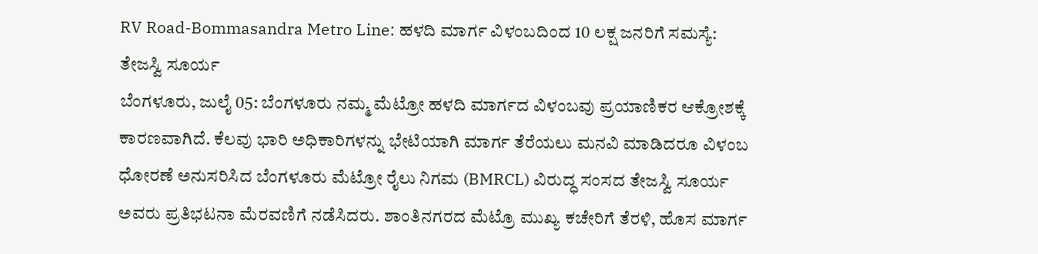RV Road-Bommasandra Metro Line: ಹಳದಿ ಮಾರ್ಗ ವಿಳಂಬದಿಂದ 10 ಲಕ್ಷ ಜನರಿಗೆ ಸಮಸ್ಯೆ: ತೇಜಸ್ವಿ ಸೂರ್ಯ
ಬೆಂಗಳೂರು, ಜುಲೈ 05: ಬೆಂಗಳೂರು ನಮ್ಮ ಮೆಟ್ರೋ ಹಳದಿ ಮಾರ್ಗದ ವಿಳಂಬವು ಪ್ರಯಾಣಿಕರ ಆಕ್ರೋಶಕ್ಕೆ ಕಾರಣವಾಗಿದೆ. ಕೆಲವು ಭಾರಿ ಅಧಿಕಾರಿಗಳನ್ನು ಭೇಟಿಯಾಗಿ ಮಾರ್ಗ ತೆರೆಯಲು ಮನವಿ ಮಾಡಿದರೂ ವಿಳಂಬ ಧೋರಣೆ ಅನುಸರಿಸಿದ ಬೆಂಗಳೂರು ಮೆಟ್ರೋ ರೈಲು ನಿಗಮ (BMRCL) ವಿರುದ್ಧ ಸಂಸದ ತೇಜಸ್ವಿ ಸೂರ್ಯ ಅವರು ಪ್ರತಿಭಟನಾ ಮೆರವಣಿಗೆ ನಡೆಸಿದರು. ಶಾಂತಿನಗರದ ಮೆಟ್ರೊ ಮುಖ್ಯ ಕಚೇರಿಗೆ ತೆರಳಿ, ಹೊಸ ಮಾರ್ಗ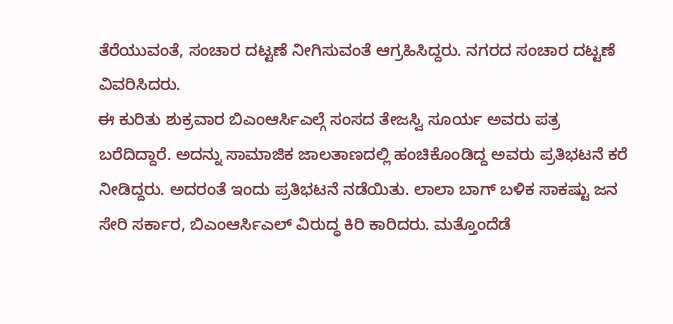ತೆರೆಯುವಂತೆ, ಸಂಚಾರ ದಟ್ಟಣೆ ನೀಗಿಸುವಂತೆ ಆಗ್ರಹಿಸಿದ್ದರು. ನಗರದ ಸಂಚಾರ ದಟ್ಟಣೆ ವಿವರಿಸಿದರು.
ಈ ಕುರಿತು ಶುಕ್ರವಾರ ಬಿಎಂಆರ್ಸಿಎಲ್ಗೆ ಸಂಸದ ತೇಜಸ್ವಿ ಸೂರ್ಯ ಅವರು ಪತ್ರ ಬರೆದಿದ್ದಾರೆ. ಅದನ್ನು ಸಾಮಾಜಿಕ ಜಾಲತಾಣದಲ್ಲಿ ಹಂಚಿಕೊಂಡಿದ್ದ ಅವರು ಪ್ರತಿಭಟನೆ ಕರೆ ನೀಡಿದ್ದರು. ಅದರಂತೆ ಇಂದು ಪ್ರತಿಭಟನೆ ನಡೆಯಿತು. ಲಾಲಾ ಬಾಗ್ ಬಳಿಕ ಸಾಕಷ್ಟು ಜನ ಸೇರಿ ಸರ್ಕಾರ, ಬಿಎಂಆರ್ಸಿಎಲ್ ವಿರುದ್ಧ ಕಿರಿ ಕಾರಿದರು. ಮತ್ತೊಂದೆಡೆ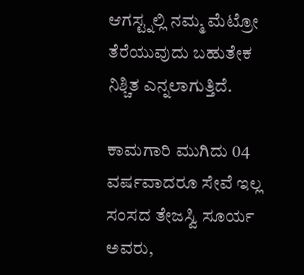ಆಗಸ್ಟ್ನಲ್ಲಿ ನಮ್ಮ ಮೆಟ್ರೋ ತೆರೆಯುವುದು ಬಹುತೇಕ ನಿಶ್ಚಿತ ಎನ್ನಲಾಗುತ್ತಿದೆ.

ಕಾಮಗಾರಿ ಮುಗಿದು 04 ವರ್ಷವಾದರೂ ಸೇವೆ ಇಲ್ಲ
ಸಂಸದ ತೇಜಸ್ವಿ ಸೂರ್ಯ ಅವರು,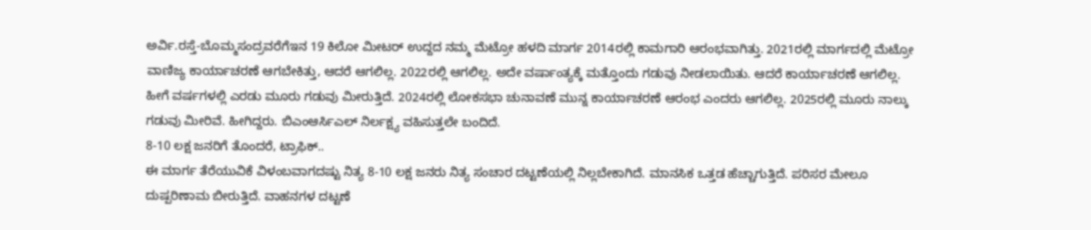ಅರ್ವಿ.ರಸ್ತೆ-ಬೊಮ್ಮಸಂದ್ರವರೆಗೆಇನ 19 ಕಿಲೋ ಮೀಟರ್ ಉದ್ದದ ನಮ್ಮ ಮೆಟ್ರೋ ಹಳದಿ ಮಾರ್ಗ 2014ರಲ್ಲಿ ಕಾಮಗಾರಿ ಆರಂಭವಾಗಿತ್ತು. 2021ರಲ್ಲಿ ಮಾರ್ಗದಲ್ಲಿ ಮೆಟ್ರೋ ವಾಣಿಜ್ಯ ಕಾರ್ಯಾಚರಣೆ ಆಗಬೇಕಿತ್ತು, ಆದರೆ ಆಗಲಿಲ್ಲ. 2022ರಲ್ಲಿ ಆಗಲಿಲ್ಲ. ಅದೇ ವರ್ಷಾಂತ್ಯಕ್ಕೆ ಮತ್ತೊಂದು ಗಡುವು ನೀಡಲಾಯಿತು. ಆದರೆ ಕಾರ್ಯಾಚರಣೆ ಆಗಲಿಲ್ಲ. ಹೀಗೆ ವರ್ಷಗಳಲ್ಲಿ ಎರಡು ಮೂರು ಗಡುವು ಮೀರುತ್ತಿದೆ. 2024ರಲ್ಲಿ ಲೋಕಸಭಾ ಚುನಾವಣೆ ಮುನ್ನ ಕಾರ್ಯಾಚರಣೆ ಆರಂಭ ಎಂದರು ಆಗಲಿಲ್ಲ. 2025ರಲ್ಲಿ ಮೂರು ನಾಲ್ಕು ಗಡುವು ಮೀರಿವೆ. ಹೀಗಿದ್ದರು. ಬಿಎಂಆರ್ಸಿಎಲ್ ನಿರ್ಲಕ್ಷ್ಯ ವಹಿಸುತ್ತಲೇ ಬಂದಿದೆ.
8-10 ಲಕ್ಷ ಜನರಿಗೆ ತೊಂದರೆ, ಟ್ರಾಫಿಕ್..
ಈ ಮಾರ್ಗ ತೆರೆಯುವಿಕೆ ವಿಳಂಬವಾಗದಷ್ಟು ನಿತ್ಯ 8-10 ಲಕ್ಷ ಜನರು ನಿತ್ಯ ಸಂಚಾರ ದಟ್ಟಣೆಯಲ್ಲಿ ನಿಲ್ಲಬೇಕಾಗಿದೆ. ಮಾನಸಿಕ ಒತ್ತಡ ಹೆಚ್ಚಾಗುತ್ತಿದೆ. ಪರಿಸರ ಮೇಲೂ ದುಷ್ಪರಿಣಾಮ ಬೀರುತ್ತಿದೆ. ವಾಹನಗಳ ದಟ್ಟಣೆ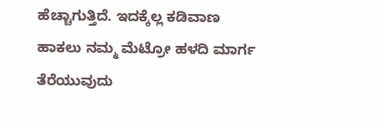ಹೆಚ್ಚಾಗುತ್ತಿದೆ. ಇದಕ್ಕೆಲ್ಲ ಕಡಿವಾಣ ಹಾಕಲು ನಮ್ಮ ಮೆಟ್ರೋ ಹಳದಿ ಮಾರ್ಗ ತೆರೆಯುವುದು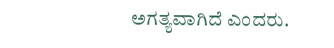ಅಗತ್ಯವಾಗಿದೆ ಎಂದರು.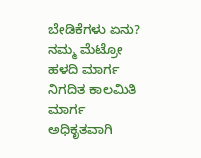ಬೇಡಿಕೆಗಳು ಏನು?
ನಮ್ಮ ಮೆಟ್ರೋ ಹಳದಿ ಮಾರ್ಗ ನಿಗದಿತ ಕಾಲಮಿತಿ ಮಾರ್ಗ ಅಧಿಕೃತವಾಗಿ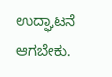ಉದ್ಘಾಟನೆ ಆಗಬೇಕು.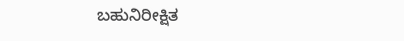ಬಹುನಿರೀಕ್ಷಿತ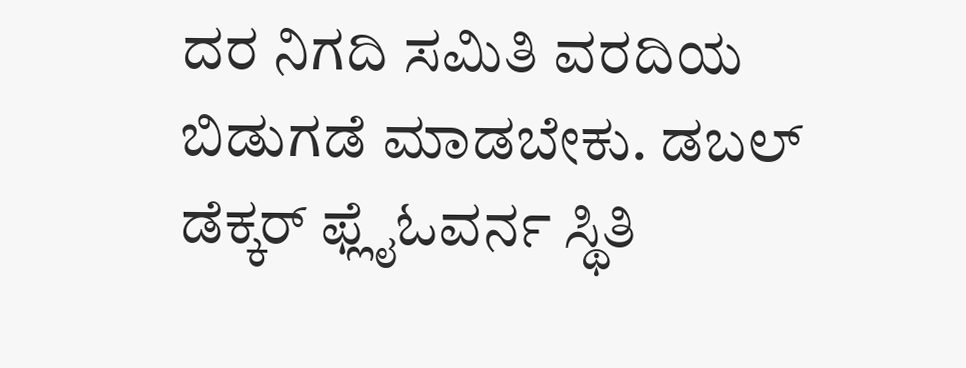ದರ ನಿಗದಿ ಸಮಿತಿ ವರದಿಯ ಬಿಡುಗಡೆ ಮಾಡಬೇಕು. ಡಬಲ್ ಡೆಕ್ಕರ್ ಫ್ಲೈಓವರ್ನ ಸ್ಥಿತಿ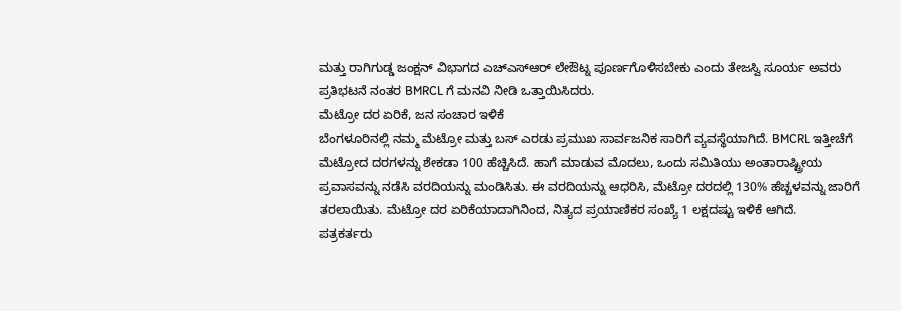ಮತ್ತು ರಾಗಿಗುಡ್ಡ ಜಂಕ್ಷನ್ ವಿಭಾಗದ ಎಚ್ಎಸ್ಆರ್ ಲೇಔಟ್ನ ಪೂರ್ಣಗೊಳಿಸಬೇಕು ಎಂದು ತೇಜಸ್ವಿ ಸೂರ್ಯ ಅವರು ಪ್ರತಿಭಟನೆ ನಂತರ BMRCL ಗೆ ಮನವಿ ನೀಡಿ ಒತ್ತಾಯಿಸಿದರು.
ಮೆಟ್ರೋ ದರ ಏರಿಕೆ, ಜನ ಸಂಚಾರ ಇಳಿಕೆ
ಬೆಂಗಳೂರಿನಲ್ಲಿ ನಮ್ಮ ಮೆಟ್ರೋ ಮತ್ತು ಬಸ್ ಎರಡು ಪ್ರಮುಖ ಸಾರ್ವಜನಿಕ ಸಾರಿಗೆ ವ್ಯವಸ್ಥೆಯಾಗಿದೆ. BMCRL ಇತ್ತೀಚೆಗೆ ಮೆಟ್ರೋದ ದರಗಳನ್ನು ಶೇಕಡಾ 100 ಹೆಚ್ಚಿಸಿದೆ. ಹಾಗೆ ಮಾಡುವ ಮೊದಲು, ಒಂದು ಸಮಿತಿಯು ಅಂತಾರಾಷ್ಟ್ರೀಯ ಪ್ರವಾಸವನ್ನು ನಡೆಸಿ ವರದಿಯನ್ನು ಮಂಡಿಸಿತು. ಈ ವರದಿಯನ್ನು ಆಧರಿಸಿ, ಮೆಟ್ರೋ ದರದಲ್ಲಿ 130% ಹೆಚ್ಚಳವನ್ನು ಜಾರಿಗೆ ತರಲಾಯಿತು. ಮೆಟ್ರೋ ದರ ಏರಿಕೆಯಾದಾಗಿನಿಂದ, ನಿತ್ಯದ ಪ್ರಯಾಣಿಕರ ಸಂಖ್ಯೆ 1 ಲಕ್ಷದಷ್ಟು ಇಳಿಕೆ ಆಗಿದೆ.
ಪತ್ರಕರ್ತರು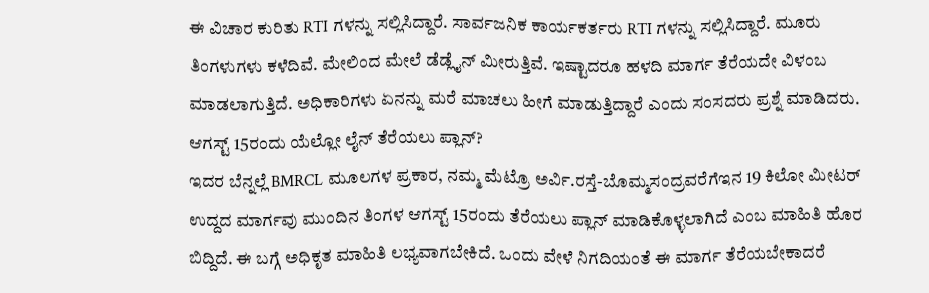ಈ ವಿಚಾರ ಕುರಿತು RTI ಗಳನ್ನು ಸಲ್ಲಿಸಿದ್ದಾರೆ. ಸಾರ್ವಜನಿಕ ಕಾರ್ಯಕರ್ತರು RTI ಗಳನ್ನು ಸಲ್ಲಿಸಿದ್ದಾರೆ. ಮೂರು ತಿಂಗಳುಗಳು ಕಳೆದಿವೆ. ಮೇಲಿಂದ ಮೇಲೆ ಡೆಡ್ಲೈನ್ ಮೀರುತ್ತಿವೆ. ಇಷ್ಟಾದರೂ ಹಳದಿ ಮಾರ್ಗ ತೆರೆಯದೇ ವಿಳಂಬ ಮಾಡಲಾಗುತ್ತಿದೆ. ಅಧಿಕಾರಿಗಳು ಏನನ್ನು ಮರೆ ಮಾಚಲು ಹೀಗೆ ಮಾಡುತ್ತಿದ್ದಾರೆ ಎಂದು ಸಂಸದರು ಪ್ರಶ್ನೆ ಮಾಡಿದರು.
ಆಗಸ್ಟ್ 15ರಂದು ಯೆಲ್ಲೋ ಲೈನ್ ತೆರೆಯಲು ಪ್ಲಾನ್?
ಇದರ ಬೆನ್ನಲ್ಲೆ BMRCL ಮೂಲಗಳ ಪ್ರಕಾರ, ನಮ್ಮ ಮೆಟ್ರೊ ಅರ್ವಿ.ರಸ್ತೆ-ಬೊಮ್ಮಸಂದ್ರವರೆಗೆಇನ 19 ಕಿಲೋ ಮೀಟರ್ ಉದ್ದದ ಮಾರ್ಗವು ಮುಂದಿನ ತಿಂಗಳ ಆಗಸ್ಟ್ 15ರಂದು ತೆರೆಯಲು ಪ್ಲಾನ್ ಮಾಡಿಕೊಳ್ಳಲಾಗಿದೆ ಎಂಬ ಮಾಹಿತಿ ಹೊರ ಬಿದ್ದಿದೆ. ಈ ಬಗ್ಗೆ ಅಧಿಕೃತ ಮಾಹಿತಿ ಲಭ್ಯವಾಗಬೇಕಿದೆ. ಒಂದು ವೇಳೆ ನಿಗದಿಯಂತೆ ಈ ಮಾರ್ಗ ತೆರೆಯಬೇಕಾದರೆ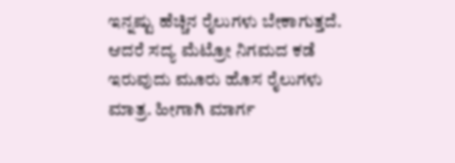ಇನ್ನಷ್ಟು ಹೆಚ್ಚಿನ ರೈಲುಗಳು ಬೇಕಾಗುತ್ತದೆ. ಆದರೆ ಸದ್ಯ ಮೆಟ್ರೋ ನಿಗಮದ ಕಡೆ ಇರುವುದು ಮೂರು ಹೊಸ ರೈಲುಗಳು ಮಾತ್ರ. ಹೀಗಾಗಿ ಮಾರ್ಗ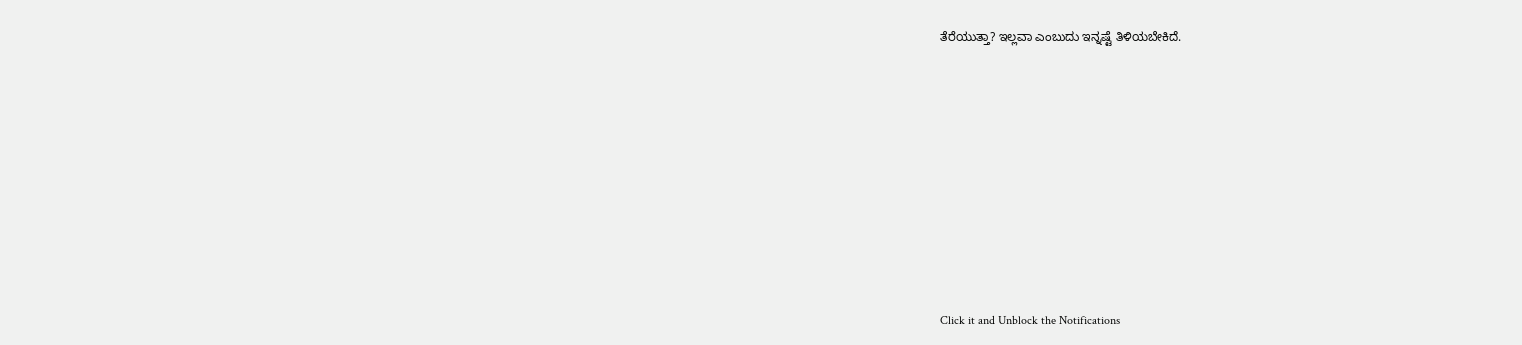ತೆರೆಯುತ್ತಾ? ಇಲ್ಲವಾ ಎಂಬುದು ಇನ್ನಷ್ಟೆ ತಿಳಿಯಬೇಕಿದೆ.












Click it and Unblock the Notifications